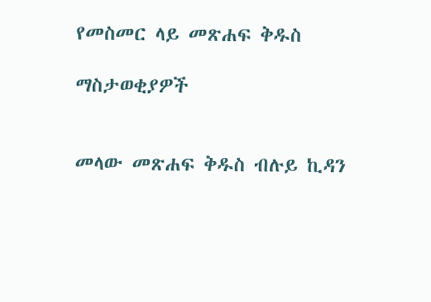የመስመር ላይ መጽሐፍ ቅዱስ

ማስታወቂያዎች


መላው መጽሐፍ ቅዱስ ብሉይ ኪዳን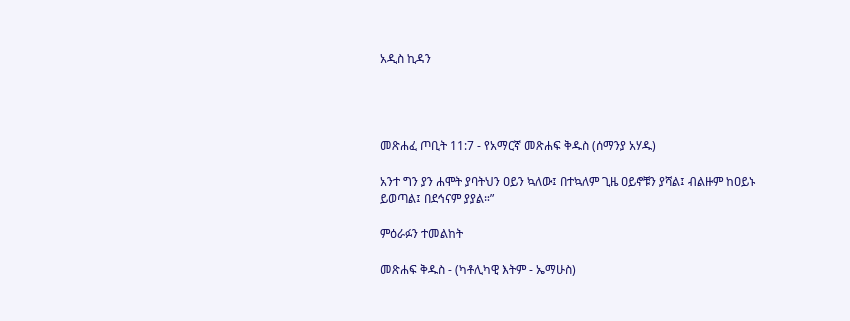አዲስ ኪዳን




መጽሐፈ ጦቢት 11:7 - የአማርኛ መጽሐፍ ቅዱስ (ሰማንያ አሃዱ)

አንተ ግን ያን ሐሞት ያባትህን ዐይን ኳለው፤ በተኳለም ጊዜ ዐይኖቹን ያሻል፤ ብልዙም ከዐይኑ ይወጣል፤ በደኅናም ያያል።”

ምዕራፉን ተመልከት

መጽሐፍ ቅዱስ - (ካቶሊካዊ እትም - ኤማሁስ)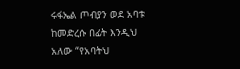ሩፋኤል ጦብያን ወደ አባቱ ከመድረሱ በፊት እንዲህ አለው “የአባትህ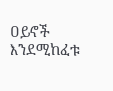ዐይኖች እንደሚከፈቱ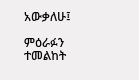አውቃለሁ፤

ምዕራፉን ተመልከት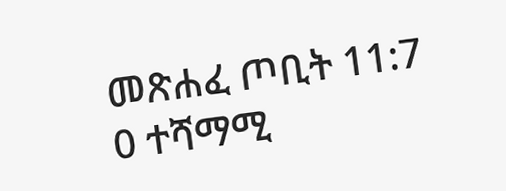መጽሐፈ ጦቢት 11:7
0 ተሻማሚ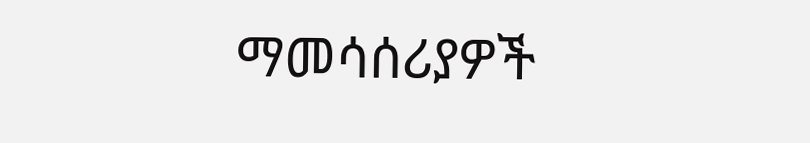ማመሳሰሪያዎች